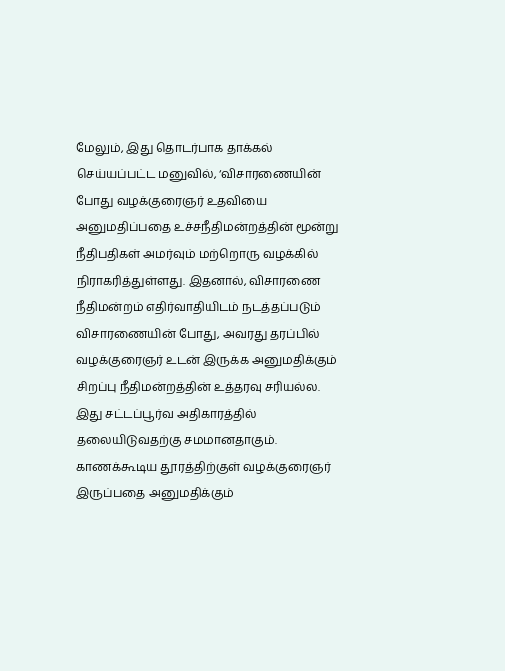மேலும், இது தொடர்பாக தாக்கல் செய்யப்பட்ட மனுவில், ‘விசாரணையின் போது வழக்குரைஞர் உதவியை அனுமதிப்பதை உச்சநீதிமன்றத்தின் மூன்று நீதிபதிகள் அமர்வும் மற்றொரு வழக்கில் நிராகரித்துள்ளது. இதனால், விசாரணை நீதிமன்றம் எதிர்வாதியிடம் நடத்தப்படும் விசாரணையின் போது, அவரது தரப்பில் வழக்குரைஞர் உடன் இருக்க அனுமதிக்கும் சிறப்பு நீதிமன்றத்தின் உத்தரவு சரியல்ல. இது சட்டப்பூர்வ அதிகாரத்தில் தலையிடுவதற்கு சமமானதாகும். காணக்கூடிய தூரத்திற்குள் வழக்குரைஞர் இருப்பதை அனுமதிக்கும்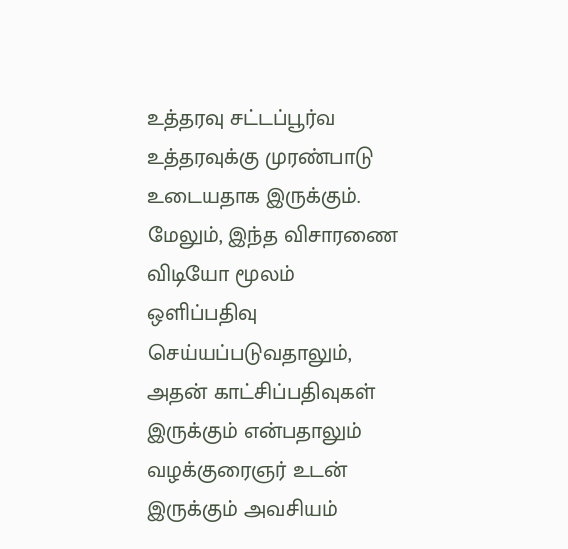உத்தரவு சட்டப்பூர்வ உத்தரவுக்கு முரண்பாடு உடையதாக இருக்கும். மேலும், இந்த விசாரணை விடியோ மூலம் ஒளிப்பதிவு செய்யப்படுவதாலும், அதன் காட்சிப்பதிவுகள் இருக்கும் என்பதாலும் வழக்குரைஞர் உடன் இருக்கும் அவசியம்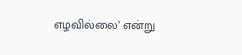எழவில்லை’ என்று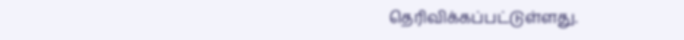தெரிவிக்கப்பட்டுள்ளது.